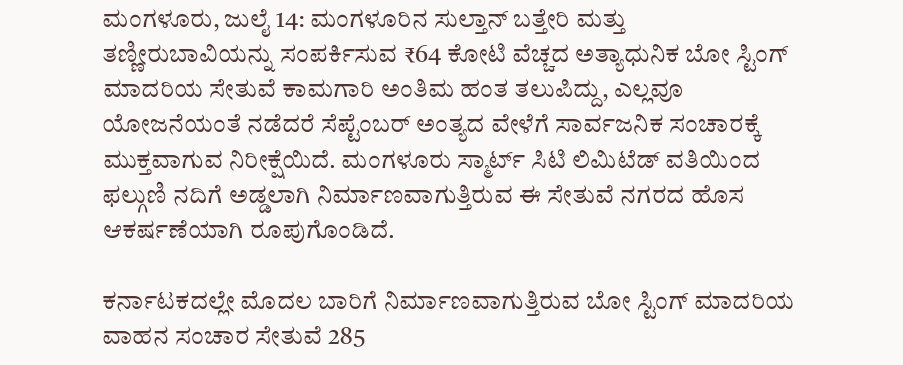ಮಂಗಳೂರು, ಜುಲೈ 14: ಮಂಗಳೂರಿನ ಸುಲ್ತಾನ್ ಬತ್ತೇರಿ ಮತ್ತು ತಣ್ಣೀರುಬಾವಿಯನ್ನು ಸಂಪರ್ಕಿಸುವ ₹64 ಕೋಟಿ ವೆಚ್ಚದ ಅತ್ಯಾಧುನಿಕ ಬೋ ಸ್ಟಿಂಗ್ ಮಾದರಿಯ ಸೇತುವೆ ಕಾಮಗಾರಿ ಅಂತಿಮ ಹಂತ ತಲುಪಿದ್ದು, ಎಲ್ಲವೂ ಯೋಜನೆಯಂತೆ ನಡೆದರೆ ಸೆಪ್ಟೆಂಬರ್ ಅಂತ್ಯದ ವೇಳೆಗೆ ಸಾರ್ವಜನಿಕ ಸಂಚಾರಕ್ಕೆ ಮುಕ್ತವಾಗುವ ನಿರೀಕ್ಷೆಯಿದೆ. ಮಂಗಳೂರು ಸ್ಮಾರ್ಟ್ ಸಿಟಿ ಲಿಮಿಟೆಡ್ ವತಿಯಿಂದ ಫಲ್ಗುಣಿ ನದಿಗೆ ಅಡ್ಡಲಾಗಿ ನಿರ್ಮಾಣವಾಗುತ್ತಿರುವ ಈ ಸೇತುವೆ ನಗರದ ಹೊಸ ಆಕರ್ಷಣೆಯಾಗಿ ರೂಪುಗೊಂಡಿದೆ.

ಕರ್ನಾಟಕದಲ್ಲೇ ಮೊದಲ ಬಾರಿಗೆ ನಿರ್ಮಾಣವಾಗುತ್ತಿರುವ ಬೋ ಸ್ಟಿಂಗ್ ಮಾದರಿಯ ವಾಹನ ಸಂಚಾರ ಸೇತುವೆ 285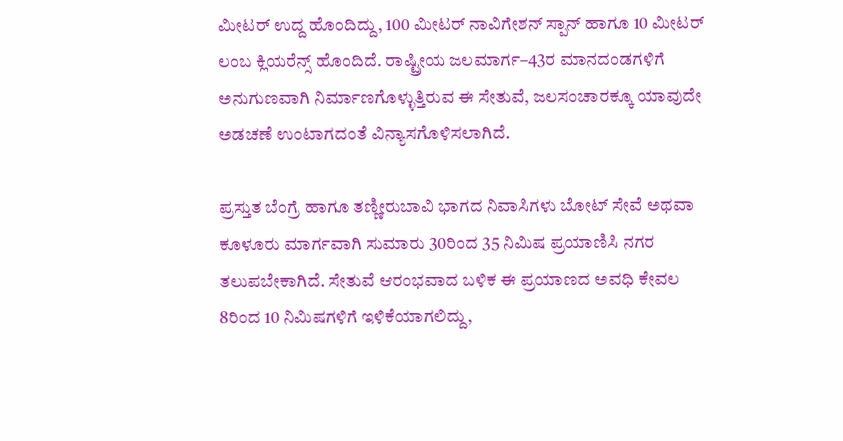ಮೀಟರ್ ಉದ್ದ ಹೊಂದಿದ್ದು, 100 ಮೀಟರ್ ನಾವಿಗೇಶನ್ ಸ್ಪಾನ್ ಹಾಗೂ 10 ಮೀಟರ್ ಲಂಬ ಕ್ಲಿಯರೆನ್ಸ್ ಹೊಂದಿದೆ. ರಾಷ್ಟ್ರೀಯ ಜಲಮಾರ್ಗ–43ರ ಮಾನದಂಡಗಳಿಗೆ ಅನುಗುಣವಾಗಿ ನಿರ್ಮಾಣಗೊಳ್ಳುತ್ತಿರುವ ಈ ಸೇತುವೆ, ಜಲಸಂಚಾರಕ್ಕೂ ಯಾವುದೇ ಅಡಚಣೆ ಉಂಟಾಗದಂತೆ ವಿನ್ಯಾಸಗೊಳಿಸಲಾಗಿದೆ.

ಪ್ರಸ್ತುತ ಬೆಂಗ್ರೆ ಹಾಗೂ ತಣ್ಣೀರುಬಾವಿ ಭಾಗದ ನಿವಾಸಿಗಳು ಬೋಟ್ ಸೇವೆ ಅಥವಾ ಕೂಳೂರು ಮಾರ್ಗವಾಗಿ ಸುಮಾರು 30ರಿಂದ 35 ನಿಮಿಷ ಪ್ರಯಾಣಿಸಿ ನಗರ ತಲುಪಬೇಕಾಗಿದೆ. ಸೇತುವೆ ಆರಂಭವಾದ ಬಳಿಕ ಈ ಪ್ರಯಾಣದ ಅವಧಿ ಕೇವಲ 8ರಿಂದ 10 ನಿಮಿಷಗಳಿಗೆ ಇಳಿಕೆಯಾಗಲಿದ್ದು,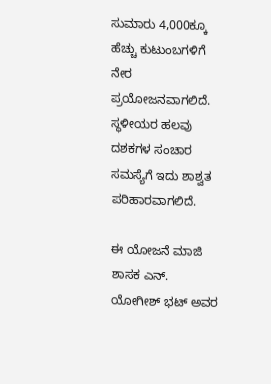ಸುಮಾರು 4,000ಕ್ಕೂ ಹೆಚ್ಚು ಕುಟುಂಬಗಳಿಗೆ ನೇರ ಪ್ರಯೋಜನವಾಗಲಿದೆ. ಸ್ಥಳೀಯರ ಹಲವು ದಶಕಗಳ ಸಂಚಾರ ಸಮಸ್ಯೆಗೆ ಇದು ಶಾಶ್ವತ ಪರಿಹಾರವಾಗಲಿದೆ.

ಈ ಯೋಜನೆ ಮಾಜಿ ಶಾಸಕ ಎನ್. ಯೋಗೀಶ್ ಭಟ್ ಅವರ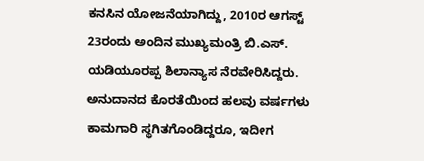ಕನಸಿನ ಯೋಜನೆಯಾಗಿದ್ದು, 2010ರ ಆಗಸ್ಟ್ 23ರಂದು ಅಂದಿನ ಮುಖ್ಯಮಂತ್ರಿ ಬಿ.ಎಸ್. ಯಡಿಯೂರಪ್ಪ ಶಿಲಾನ್ಯಾಸ ನೆರವೇರಿಸಿದ್ದರು. ಅನುದಾನದ ಕೊರತೆಯಿಂದ ಹಲವು ವರ್ಷಗಳು ಕಾಮಗಾರಿ ಸ್ಥಗಿತಗೊಂಡಿದ್ದರೂ, ಇದೀಗ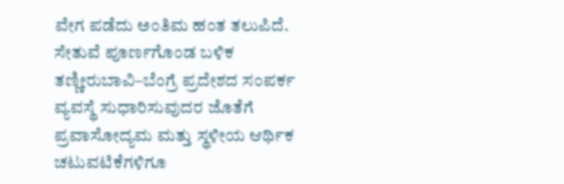ವೇಗ ಪಡೆದು ಅಂತಿಮ ಹಂತ ತಲುಪಿದೆ. ಸೇತುವೆ ಪೂರ್ಣಗೊಂಡ ಬಳಿಕ ತಣ್ಣೀರುಬಾವಿ–ಬೆಂಗ್ರೆ ಪ್ರದೇಶದ ಸಂಪರ್ಕ ವ್ಯವಸ್ಥೆ ಸುಧಾರಿಸುವುದರ ಜೊತೆಗೆ ಪ್ರವಾಸೋದ್ಯಮ ಮತ್ತು ಸ್ಥಳೀಯ ಆರ್ಥಿಕ ಚಟುವಟಿಕೆಗಳಿಗೂ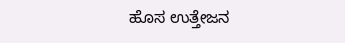ಹೊಸ ಉತ್ತೇಜನ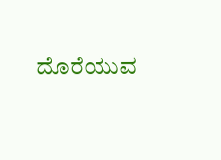ದೊರೆಯುವ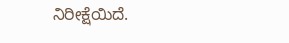ನಿರೀಕ್ಷೆಯಿದೆ.